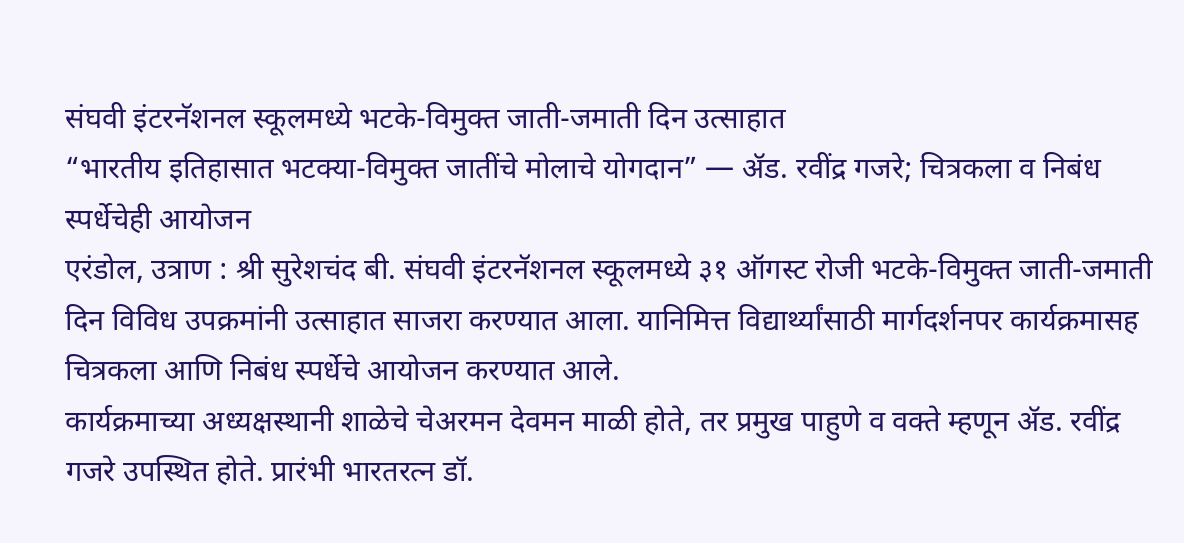संघवी इंटरनॅशनल स्कूलमध्ये भटके-विमुक्त जाती-जमाती दिन उत्साहात
“भारतीय इतिहासात भटक्या-विमुक्त जातींचे मोलाचे योगदान” — ॲड. रवींद्र गजरे; चित्रकला व निबंध स्पर्धेचेही आयोजन
एरंडोल, उत्राण : श्री सुरेशचंद बी. संघवी इंटरनॅशनल स्कूलमध्ये ३१ ऑगस्ट रोजी भटके-विमुक्त जाती-जमाती दिन विविध उपक्रमांनी उत्साहात साजरा करण्यात आला. यानिमित्त विद्यार्थ्यांसाठी मार्गदर्शनपर कार्यक्रमासह चित्रकला आणि निबंध स्पर्धेचे आयोजन करण्यात आले.
कार्यक्रमाच्या अध्यक्षस्थानी शाळेचे चेअरमन देवमन माळी होते, तर प्रमुख पाहुणे व वक्ते म्हणून ॲड. रवींद्र गजरे उपस्थित होते. प्रारंभी भारतरत्न डॉ.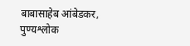बाबासाहेब आंबेडकर, पुण्यश्लोक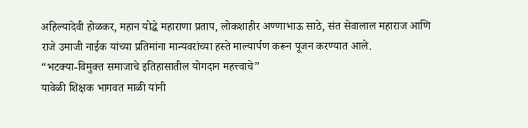अहिल्यादेवी होळकर, महान योद्धे महाराणा प्रताप, लोकशाहीर अण्णाभाऊ साठे, संत सेवालाल महाराज आणि राजे उमाजी नाईक यांच्या प्रतिमांना मान्यवरांच्या हस्ते माल्यार्पण करून पूजन करण्यात आले.
“भटक्या-विमुक्त समाजाचे इतिहासातील योगदान महत्त्वाचे”
यावेळी शिक्षक भागवत माळी यांनी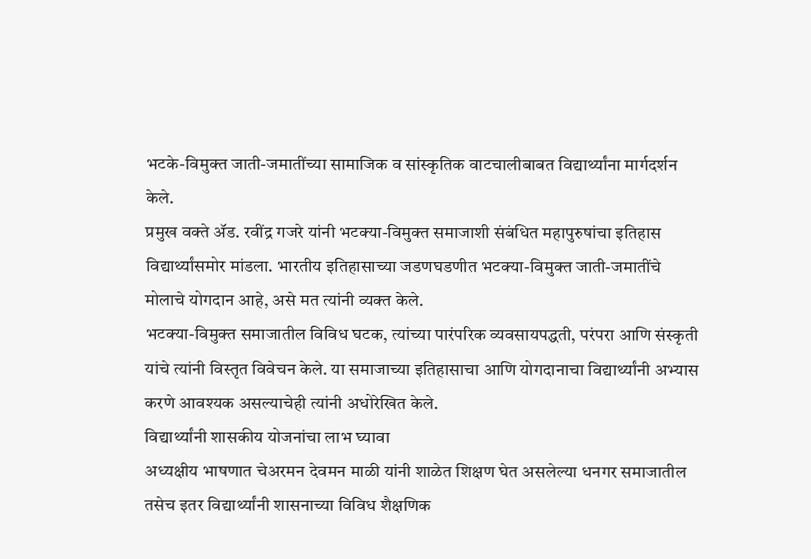भटके-विमुक्त जाती-जमातींच्या सामाजिक व सांस्कृतिक वाटचालीबाबत विद्यार्थ्यांना मार्गदर्शन केले.
प्रमुख वक्ते ॲड. रवींद्र गजरे यांनी भटक्या-विमुक्त समाजाशी संबंधित महापुरुषांचा इतिहास विद्यार्थ्यांसमोर मांडला. भारतीय इतिहासाच्या जडणघडणीत भटक्या-विमुक्त जाती-जमातींचे मोलाचे योगदान आहे, असे मत त्यांनी व्यक्त केले.
भटक्या-विमुक्त समाजातील विविध घटक, त्यांच्या पारंपरिक व्यवसायपद्धती, परंपरा आणि संस्कृती यांचे त्यांनी विस्तृत विवेचन केले. या समाजाच्या इतिहासाचा आणि योगदानाचा विद्यार्थ्यांनी अभ्यास करणे आवश्यक असल्याचेही त्यांनी अधोरेखित केले.
विद्यार्थ्यांनी शासकीय योजनांचा लाभ घ्यावा
अध्यक्षीय भाषणात चेअरमन देवमन माळी यांनी शाळेत शिक्षण घेत असलेल्या धनगर समाजातील तसेच इतर विद्यार्थ्यांनी शासनाच्या विविध शैक्षणिक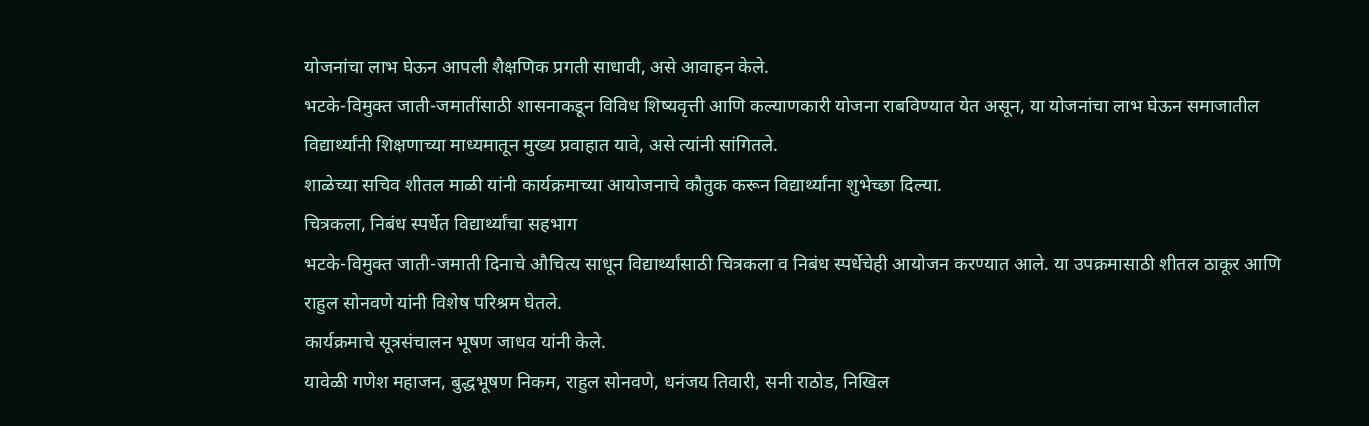योजनांचा लाभ घेऊन आपली शैक्षणिक प्रगती साधावी, असे आवाहन केले.
भटके-विमुक्त जाती-जमातींसाठी शासनाकडून विविध शिष्यवृत्ती आणि कल्याणकारी योजना राबविण्यात येत असून, या योजनांचा लाभ घेऊन समाजातील विद्यार्थ्यांनी शिक्षणाच्या माध्यमातून मुख्य प्रवाहात यावे, असे त्यांनी सांगितले.
शाळेच्या सचिव शीतल माळी यांनी कार्यक्रमाच्या आयोजनाचे कौतुक करून विद्यार्थ्यांना शुभेच्छा दिल्या.
चित्रकला, निबंध स्पर्धेत विद्यार्थ्यांचा सहभाग
भटके-विमुक्त जाती-जमाती दिनाचे औचित्य साधून विद्यार्थ्यांसाठी चित्रकला व निबंध स्पर्धेचेही आयोजन करण्यात आले. या उपक्रमासाठी शीतल ठाकूर आणि राहुल सोनवणे यांनी विशेष परिश्रम घेतले.
कार्यक्रमाचे सूत्रसंचालन भूषण जाधव यांनी केले.
यावेळी गणेश महाजन, बुद्धभूषण निकम, राहुल सोनवणे, धनंजय तिवारी, सनी राठोड, निखिल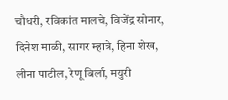चौधरी, रविकांत मालचे, विजेंद्र सोनार, दिनेश माळी, सागर म्हात्रे, हिना शेख, लीना पाटील, रेणू बिर्ला, मयुरी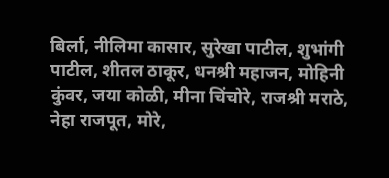बिर्ला, नीलिमा कासार, सुरेखा पाटील, शुभांगी पाटील, शीतल ठाकूर, धनश्री महाजन, मोहिनी कुंवर, जया कोळी, मीना चिंचोरे, राजश्री मराठे, नेहा राजपूत, मोरे,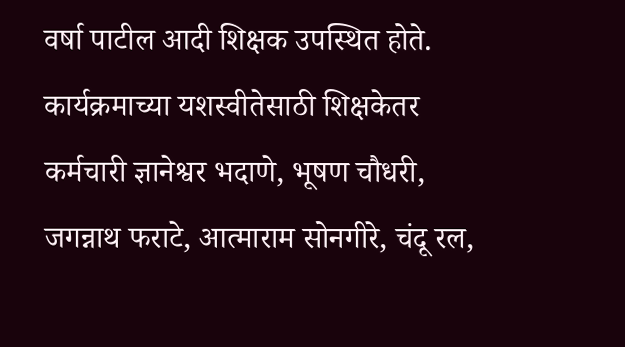वर्षा पाटील आदी शिक्षक उपस्थित होते.
कार्यक्रमाच्या यशस्वीतेसाठी शिक्षकेतर कर्मचारी ज्ञानेश्वर भदाणे, भूषण चौधरी, जगन्नाथ फराटे, आत्माराम सोनगीरे, चंदू रल,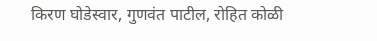किरण घोडेस्वार, गुणवंत पाटील, रोहित कोळी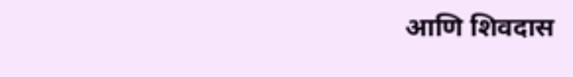आणि शिवदास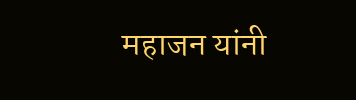महाजन यांनी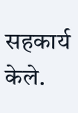सहकार्य केले.